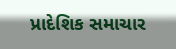પ્રાદેશિક સમાચાર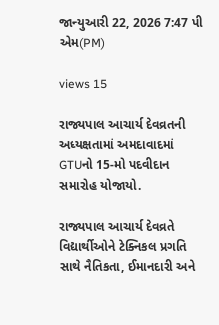જાન્યુઆરી 22, 2026 7:47 પી એમ(PM)

views 15

રાજ્યપાલ આચાર્ય દેવવ્રતની અધ્યક્ષતામાં અમદાવાદમાં GTUનો 15-મો પદવીદાન સમારોહ યોજાયો.

રાજ્યપાલ આચાર્ય દેવવ્રતે વિદ્યાર્થીઓને ટેક્નિકલ પ્રગતિ સાથે નૈતિકતા, ઈમાનદારી અને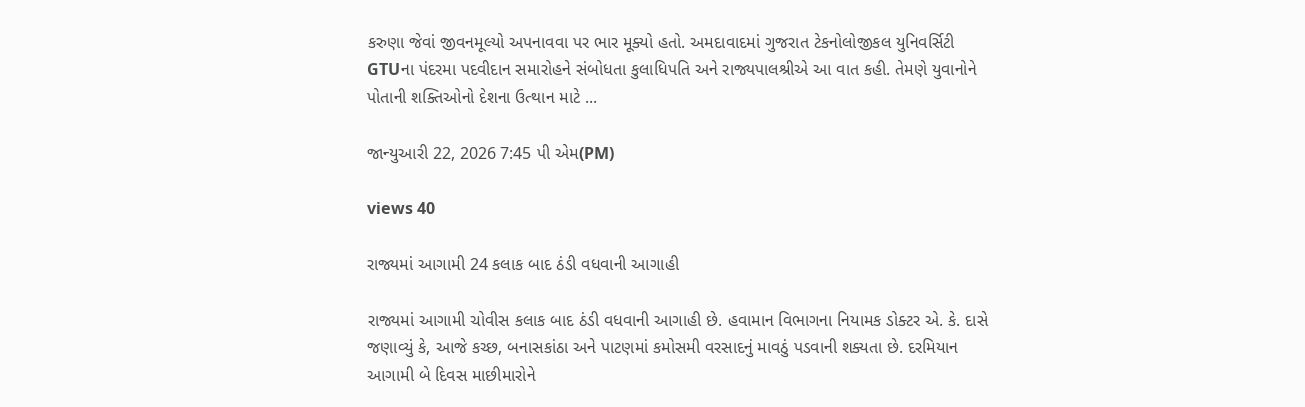કરુણા જેવાં જીવનમૂલ્યો અપનાવવા પર ભાર મૂક્યો હતો. અમદાવાદમાં ગુજરાત ટેકનોલોજીકલ યુનિવર્સિટી GTUના પંદરમા પદવીદાન સમારોહને સંબોધતા કુલાધિપતિ અને રાજ્યપાલશ્રીએ આ વાત કહી. તેમણે યુવાનોને પોતાની શક્તિઓનો દેશના ઉત્થાન માટે ...

જાન્યુઆરી 22, 2026 7:45 પી એમ(PM)

views 40

રાજ્યમાં આગામી 24 કલાક બાદ ઠંડી વધવાની આગાહી

રાજ્યમાં આગામી ચોવીસ કલાક બાદ ઠંડી વધવાની આગાહી છે. હવામાન વિભાગના નિયામક ડોક્ટર એ. કે. દાસે જણાવ્યું કે, આજે કચ્છ, બનાસકાંઠા અને પાટણમાં કમોસમી વરસાદનું માવઠું પડવાની શક્યતા છે. દરમિયાન આગામી બે દિવસ માછીમારોને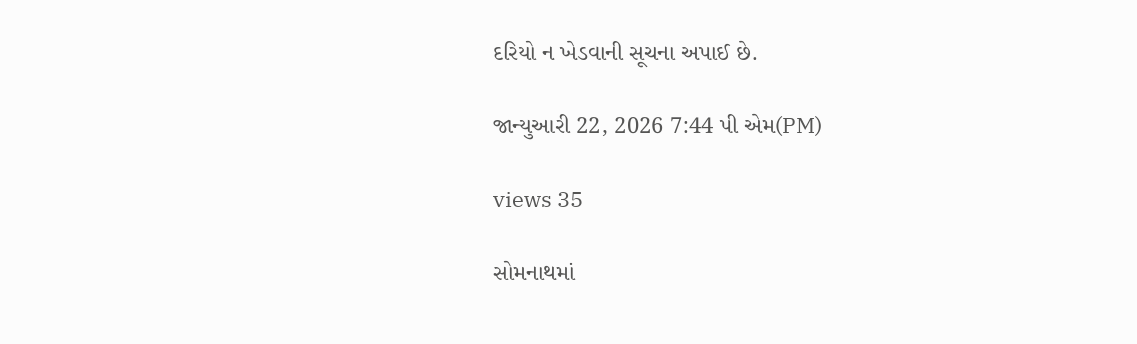દરિયો ન ખેડવાની સૂચના અપાઈ છે.

જાન્યુઆરી 22, 2026 7:44 પી એમ(PM)

views 35

સોમનાથમાં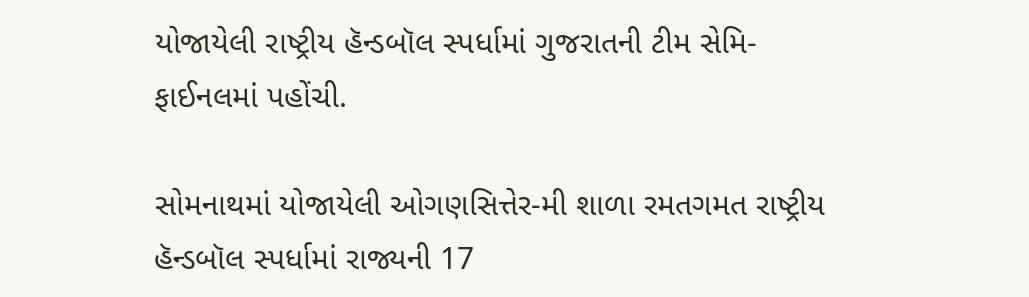યોજાયેલી રાષ્ટ્રીય હૅન્ડબૉલ સ્પર્ધામાં ગુજરાતની ટીમ સેમિ-ફાઈનલમાં પહોંચી.

સોમનાથમાં યોજાયેલી ઓગણસિત્તેર-મી શાળા રમતગમત રાષ્ટ્રીય હૅન્ડબૉલ સ્પર્ધામાં રાજ્યની 17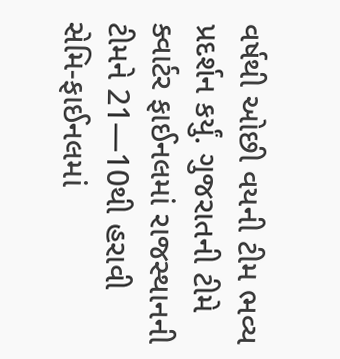વર્ષથી ઓછી વયની ટીમ ભવ્ય પ્રદર્શન કર્યું. ગુજરાતની ટીમે ક્વાર્ટર ફાઈનલમાં રાજસ્થાનની ટીમને 21—10થી હરાવી સેમિ-ફાઈનલમાં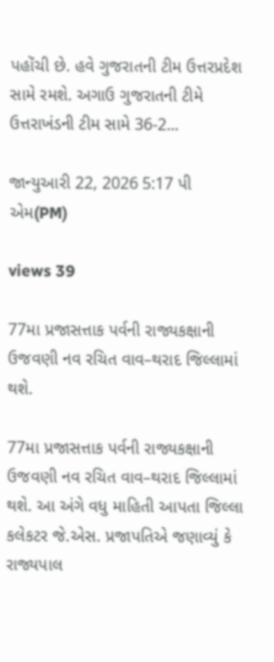પહોંચી છે. હવે ગુજરાતની ટીમ ઉત્તરપ્રદેશ સામે રમશે. અગાઉ ગુજરાતની ટીમે ઉત્તરાખંડની ટીમ સામે 36-2...

જાન્યુઆરી 22, 2026 5:17 પી એમ(PM)

views 39

77મા પ્રજાસત્તાક પર્વની રાજ્યકક્ષાની ઉજવણી નવ રચિત વાવ–થરાદ જિલ્લામાં થશે.

77મા પ્રજાસત્તાક પર્વની રાજ્યકક્ષાની ઉજવણી નવ રચિત વાવ–થરાદ જિલ્લામાં થશે. આ અંગે વધુ માહિતી આપતા જિલ્લા કલેકટર જે.એસ. પ્રજાપતિએ જણાવ્યું કે રાજ્યપાલ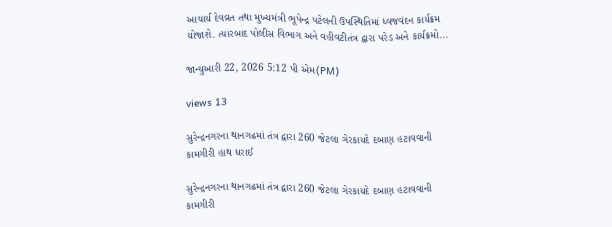આચાર્ય દેવવ્રત તથા મુખ્યમંત્રી ભૂપેન્દ્ર પટેલની ઉપસ્થિતિમાં ધ્વજવંદન કાર્યક્રમ યોજાશે. ત્યારબાદ પોલીસ વિભાગ અને વહીવટીતંત્ર દ્વારા પરેડ અને કાર્યક્રમો...

જાન્યુઆરી 22, 2026 5:12 પી એમ(PM)

views 13

સુરેન્દ્રનગરના થાનગઢમાં તંત્ર દ્વારા 260 જેટલા ગેરકાયદે દબાણ હટાવવાની કામગીરી હાથ ધરાઈ

સુરેન્દ્રનગરના થાનગઢમાં તંત્ર દ્વારા 260 જેટલા ગેરકાયદે દબાણ હટાવવાની કામગીરી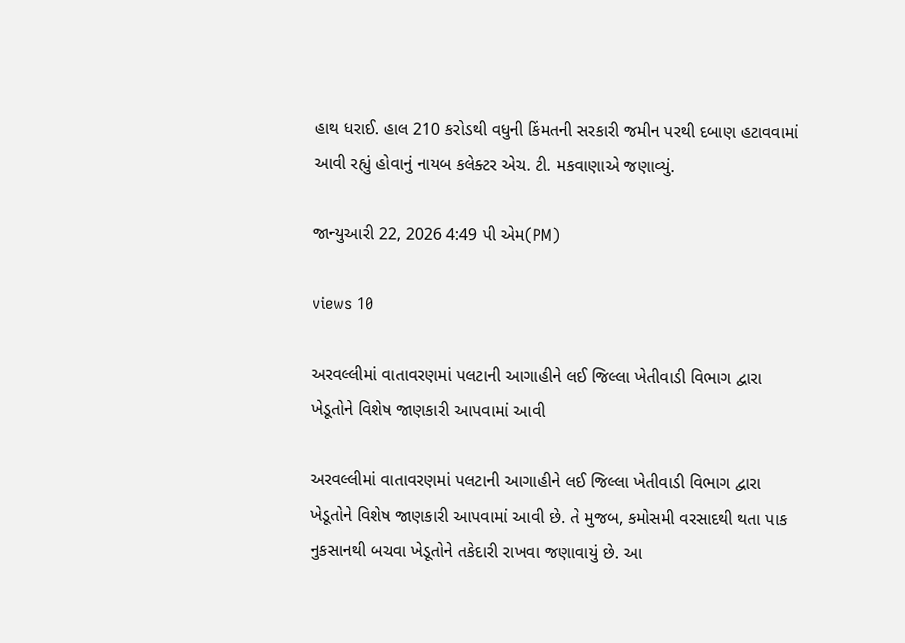હાથ ધરાઈ. હાલ 210 કરોડથી વધુની કિંમતની સરકારી જમીન પરથી દબાણ હટાવવામાં આવી રહ્યું હોવાનું નાયબ કલેક્ટર એચ. ટી. મકવાણાએ જણાવ્યું.

જાન્યુઆરી 22, 2026 4:49 પી એમ(PM)

views 10

અરવલ્લીમાં વાતાવરણમાં પલટાની આગાહીને લઈ જિલ્લા ખેતીવાડી વિભાગ દ્વારા ખેડૂતોને વિશેષ જાણકારી આપવામાં આવી

અરવલ્લીમાં વાતાવરણમાં પલટાની આગાહીને લઈ જિલ્લા ખેતીવાડી વિભાગ દ્વારા ખેડૂતોને વિશેષ જાણકારી આપવામાં આવી છે. તે મુજબ, કમોસમી વરસાદથી થતા પાક નુકસાનથી બચવા ખેડૂતોને તકેદારી રાખવા જણાવાયું છે. આ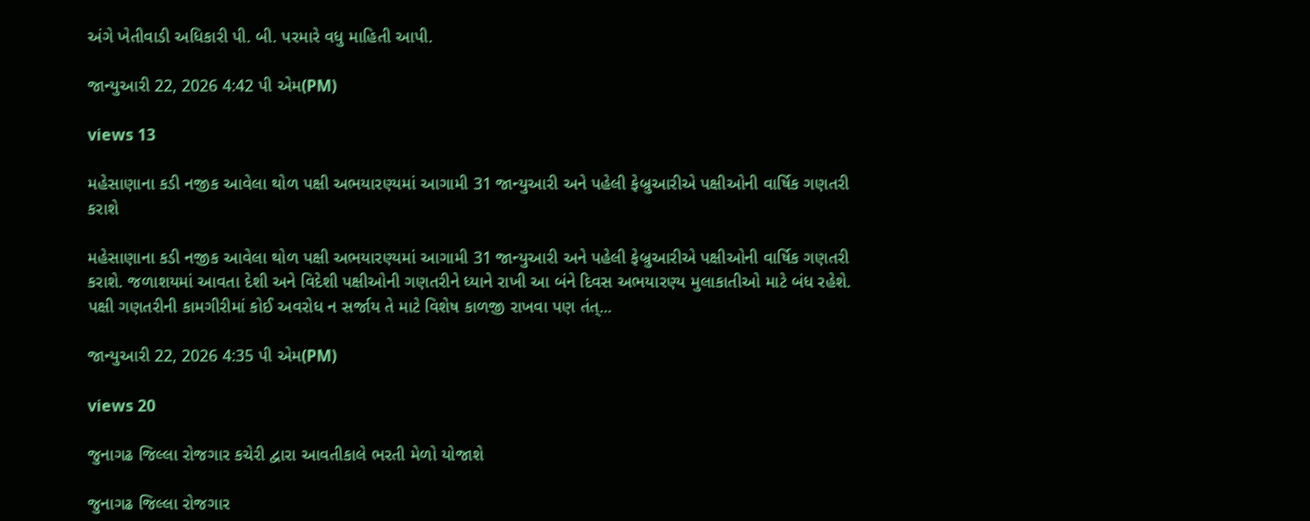અંગે ખેતીવાડી અધિકારી પી. બી. પરમારે વધુ માહિતી આપી.

જાન્યુઆરી 22, 2026 4:42 પી એમ(PM)

views 13

મહેસાણાના કડી નજીક આવેલા થોળ પક્ષી અભયારણ્યમાં આગામી 31 જાન્યુઆરી અને પહેલી ફેબ્રુઆરીએ પક્ષીઓની વાર્ષિક ગણતરી કરાશે

મહેસાણાના કડી નજીક આવેલા થોળ પક્ષી અભયારણ્યમાં આગામી 31 જાન્યુઆરી અને પહેલી ફેબ્રુઆરીએ પક્ષીઓની વાર્ષિક ગણતરી કરાશે. જળાશયમાં આવતા દેશી અને વિદેશી પક્ષીઓની ગણતરીને ધ્યાને રાખી આ બંને દિવસ અભયારણ્ય મુલાકાતીઓ માટે બંધ રહેશે. પક્ષી ગણતરીની કામગીરીમાં કોઈ અવરોધ ન સર્જાય તે માટે વિશેષ કાળજી રાખવા પણ તંત્...

જાન્યુઆરી 22, 2026 4:35 પી એમ(PM)

views 20

જુનાગઢ જિલ્લા રોજગાર કચેરી દ્વારા આવતીકાલે ભરતી મેળો યોજાશે

જુનાગઢ જિલ્લા રોજગાર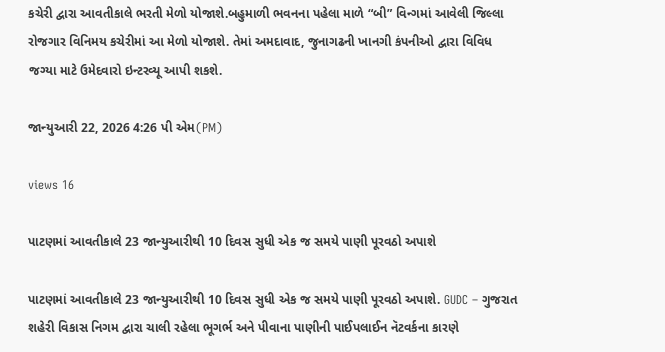કચેરી દ્વારા આવતીકાલે ભરતી મેળો યોજાશે.બહુમાળી ભવનના પહેલા માળે “બી” વિન્ગમાં આવેલી જિલ્લા રોજગાર વિનિમય કચેરીમાં આ મેળો યોજાશે. તેમાં અમદાવાદ, જુનાગઢની ખાનગી કંપનીઓ દ્વારા વિવિધ જગ્યા માટે ઉમેદવારો ઇન્ટરવ્યૂ આપી શકશે.

જાન્યુઆરી 22, 2026 4:26 પી એમ(PM)

views 16

પાટણમાં આવતીકાલે 23 જાન્યુઆરીથી 10 દિવસ સુધી એક જ સમયે પાણી પૂરવઠો અપાશે

પાટણમાં આવતીકાલે 23 જાન્યુઆરીથી 10 દિવસ સુધી એક જ સમયે પાણી પૂરવઠો અપાશે. GUDC – ગુજરાત શહેરી વિકાસ નિગમ દ્વારા ચાલી રહેલા ભૂગર્ભ અને પીવાના પાણીની પાઈપલાઈન નૅટવર્કના કારણે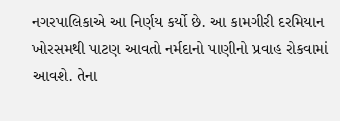નગરપાલિકાએ આ નિર્ણય કર્યો છે. આ કામગીરી દરમિયાન ખોરસમથી પાટણ આવતો નર્મદાનો પાણીનો પ્રવાહ રોકવામાં આવશે. તેના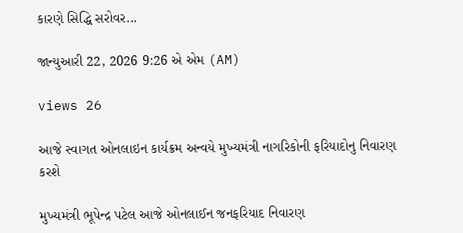કારણે સિદ્ધિ સરોવર...

જાન્યુઆરી 22, 2026 9:26 એ એમ (AM)

views 26

આજે સ્વાગત ઓનલાઇન કાર્યક્રમ અન્વયે મુખ્યમંત્રી નાગરિકોની ફરિયાદોનુ નિવારણ કરશે

મુખ્યમંત્રી ભૂપેન્દ્ર પટેલ આજે ઓનલાઈન જનફરિયાદ નિવારણ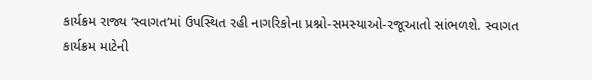કાર્યક્રમ રાજ્ય ‘સ્વાગત’માં ઉપસ્થિત રહી નાગરિકોના પ્રશ્નો-સમસ્યાઓ-રજૂઆતો સાંભળશે. સ્વાગત કાર્યક્રમ માટેની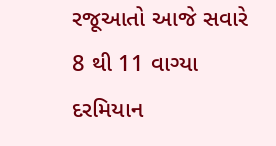રજૂઆતો આજે સવારે 8 થી 11 વાગ્યા દરમિયાન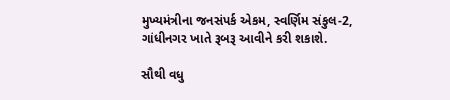મુખ્યમંત્રીના જનસંપર્ક એકમ, સ્વર્ણિમ સંકુલ-2, ગાંધીનગર ખાતે રૂબરૂ આવીને કરી શકાશે.

સૌથી વધુ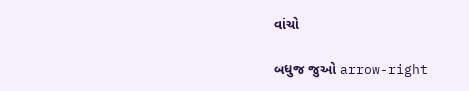વાંચો

બધુજ જુઓ arrow-right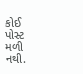કોઈ પોસ્ટ મળી નથી.